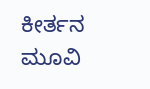ಕೀರ್ತನ ಮೂವಿ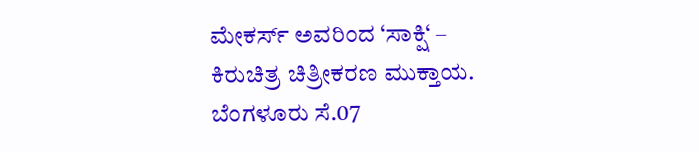ಮೇಕರ್ಸ್ ಅವರಿಂದ ‘ಸಾಕ್ಷಿ‘ – ಕಿರುಚಿತ್ರ ಚಿತ್ರೀಕರಣ ಮುಕ್ತಾಯ.
ಬೆಂಗಳೂರು ಸೆ.07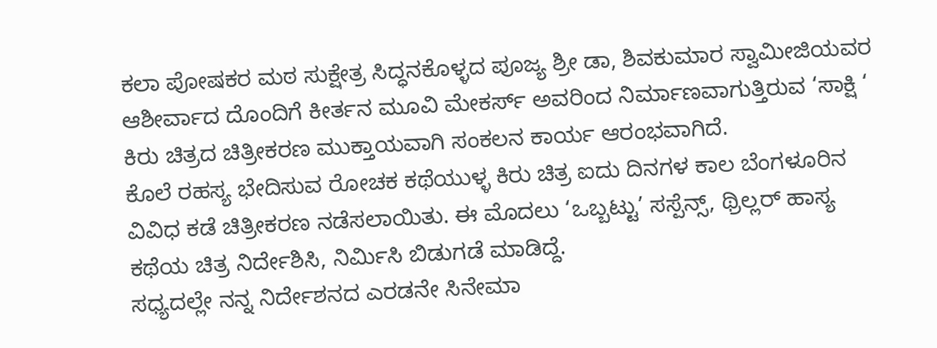ಕಲಾ ಪೋಷಕರ ಮಠ ಸುಕ್ಷೇತ್ರ ಸಿದ್ಧನಕೊಳ್ಳದ ಪೂಜ್ಯ ಶ್ರೀ ಡಾ, ಶಿವಕುಮಾರ ಸ್ವಾಮೀಜಿಯವರ ಆಶೀರ್ವಾದ ದೊಂದಿಗೆ ಕೀರ್ತನ ಮೂವಿ ಮೇಕರ್ಸ್ ಅವರಿಂದ ನಿರ್ಮಾಣವಾಗುತ್ತಿರುವ ‘ಸಾಕ್ಷಿ ‘ ಕಿರು ಚಿತ್ರದ ಚಿತ್ರೀಕರಣ ಮುಕ್ತಾಯವಾಗಿ ಸಂಕಲನ ಕಾರ್ಯ ಆರಂಭವಾಗಿದೆ.
ಕೊಲೆ ರಹಸ್ಯ ಭೇದಿಸುವ ರೋಚಕ ಕಥೆಯುಳ್ಳ ಕಿರು ಚಿತ್ರ ಐದು ದಿನಗಳ ಕಾಲ ಬೆಂಗಳೂರಿನ ವಿವಿಧ ಕಡೆ ಚಿತ್ರೀಕರಣ ನಡೆಸಲಾಯಿತು. ಈ ಮೊದಲು ‘ಒಬ್ಬಟ್ಟು’ ಸಸ್ಪೆನ್ಸ್, ಥ್ರಿಲ್ಲರ್ ಹಾಸ್ಯ ಕಥೆಯ ಚಿತ್ರ ನಿರ್ದೇಶಿಸಿ, ನಿರ್ಮಿಸಿ ಬಿಡುಗಡೆ ಮಾಡಿದ್ದೆ.
ಸಧ್ಯದಲ್ಲೇ ನನ್ನ ನಿರ್ದೇಶನದ ಎರಡನೇ ಸಿನೇಮಾ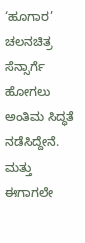‘ಹೂಗಾರ’ ಚಲನಚಿತ್ರ ಸೆನ್ಸಾರ್ಗೆ ಹೋಗಲು ಅಂತಿಮ ಸಿದ್ಧತೆ ನಡೆಸಿದ್ದೇನೆ. ಮತ್ತು ಈಗಾಗಲೇ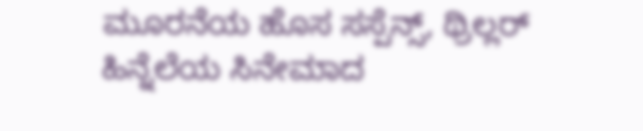ಮೂರನೆಯ ಹೊಸ ಸಸ್ಪೆನ್ಸ್, ಥ್ರಿಲ್ಲರ್ ಹಿನ್ನೆಲೆಯ ಸಿನೇಮಾದ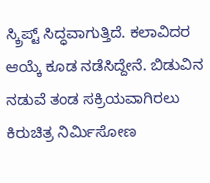ಸ್ಕ್ರಿಪ್ಟ್ ಸಿದ್ಧವಾಗುತ್ತಿದೆ. ಕಲಾವಿದರ ಆಯ್ಕೆ ಕೂಡ ನಡೆಸಿದ್ದೇನೆ. ಬಿಡುವಿನ ನಡುವೆ ತಂಡ ಸಕ್ರಿಯವಾಗಿರಲು ಕಿರುಚಿತ್ರ ನಿರ್ಮಿಸೋಣ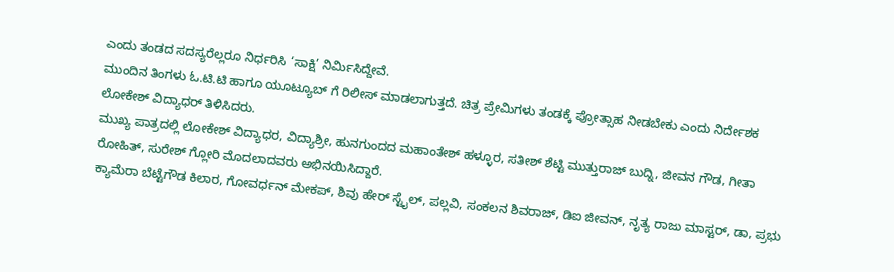ಎಂದು ತಂಡದ ಸದಸ್ಯರೆಲ್ಲರೂ ನಿರ್ಧರಿಸಿ ‘ಸಾಕ್ಷಿ’ ನಿರ್ಮಿಸಿದ್ದೇವೆ.
ಮುಂದಿನ ತಿಂಗಳು ಓ.ಟಿ.ಟಿ ಹಾಗೂ ಯೂಟ್ಯೂಬ್ ಗೆ ರಿಲೀಸ್ ಮಾಡಲಾಗುತ್ತದೆ. ಚಿತ್ರ ಪ್ರೇಮಿಗಳು ತಂಡಕ್ಕೆ ಪ್ರೋತ್ಸಾಹ ನೀಡಬೇಕು ಎಂದು ನಿರ್ದೇಶಕ ಲೋಕೇಶ್ ವಿದ್ಯಾಧರ್ ತಿಳಿಸಿದರು.
ಮುಖ್ಯ ಪಾತ್ರದಲ್ಲಿ ಲೋಕೇಶ್ ವಿದ್ಯಾಧರ, ವಿದ್ಯಾಶ್ರೀ, ಹುನಗುಂದದ ಮಹಾಂತೇಶ್ ಹಳ್ಳೂರ, ಸತೀಶ್ ಶೆಟ್ಟಿ ಮುತ್ತುರಾಜ್ ಬುದ್ನಿ, ಜೀವನ ಗೌಡ, ಗೀತಾ ರೋಹಿತ್, ಸುರೇಶ್ ಗ್ಲೋರಿ ಮೊದಲಾದವರು ಅಭಿನಯಿಸಿದ್ದಾರೆ.
ಕ್ಯಾಮೆರಾ ಬೆಟ್ಟೆಗೌಡ ಕಿಲಾರ, ಗೋವರ್ಧನ್ ಮೇಕಪ್, ಶಿವು ಹೇರ್ ಸ್ಟೈಲ್, ಪಲ್ಲವಿ, ಸಂಕಲನ ಶಿವರಾಜ್, ಡಿಐ ಜೀವನ್, ನೃತ್ಯ ರಾಜು ಮಾಸ್ಟರ್, ಡಾ, ಪ್ರಭು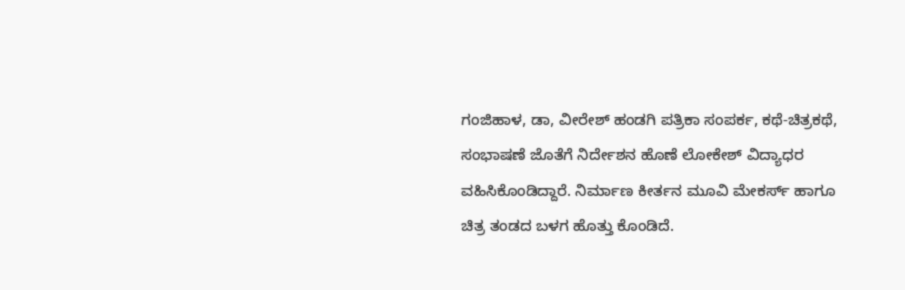ಗಂಜಿಹಾಳ, ಡಾ, ವೀರೇಶ್ ಹಂಡಗಿ ಪತ್ರಿಕಾ ಸಂಪರ್ಕ, ಕಥೆ-ಚಿತ್ರಕಥೆ, ಸಂಭಾಷಣೆ ಜೊತೆಗೆ ನಿರ್ದೇಶನ ಹೊಣೆ ಲೋಕೇಶ್ ವಿದ್ಯಾಧರ ವಹಿಸಿಕೊಂಡಿದ್ದಾರೆ. ನಿರ್ಮಾಣ ಕೀರ್ತನ ಮೂವಿ ಮೇಕರ್ಸ್ ಹಾಗೂ ಚಿತ್ರ ತಂಡದ ಬಳಗ ಹೊತ್ತು ಕೊಂಡಿದೆ.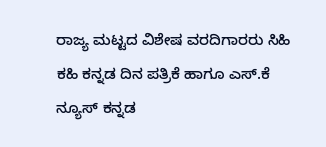ರಾಜ್ಯ ಮಟ್ಟದ ವಿಶೇಷ ವರದಿಗಾರರು ಸಿಹಿ ಕಹಿ ಕನ್ನಡ ದಿನ ಪತ್ರಿಕೆ ಹಾಗೂ ಎಸ್.ಕೆ ನ್ಯೂಸ್ ಕನ್ನಡ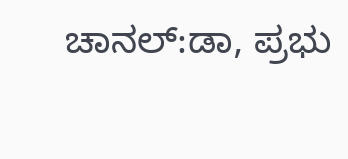ಚಾನಲ್:ಡಾ, ಪ್ರಭು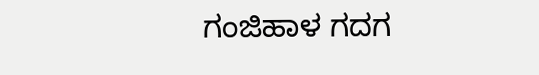ಗಂಜಿಹಾಳ ಗದಗ